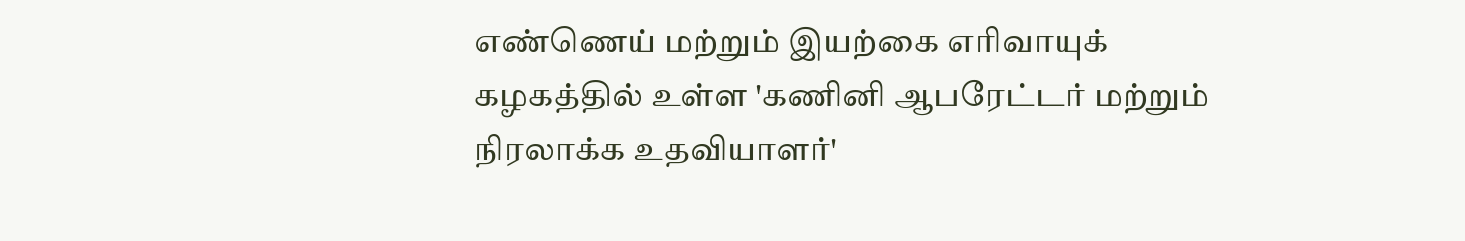எண்ணெய் மற்றும் இயற்கை எரிவாயுக் கழகத்தில் உள்ள 'கணினி ஆபரேட்டர் மற்றும் நிரலாக்க உதவியாளர்'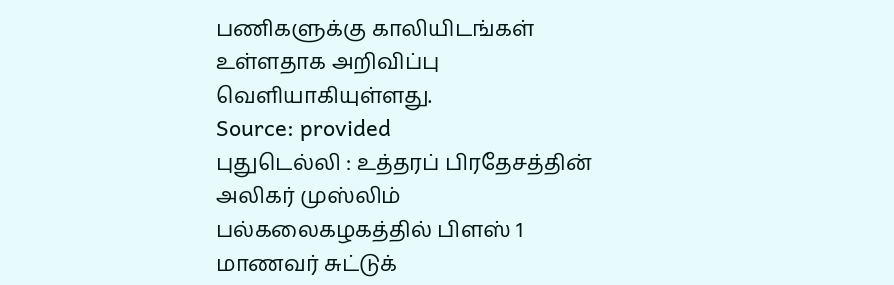பணிகளுக்கு காலியிடங்கள் உள்ளதாக அறிவிப்பு வெளியாகியுள்ளது.
Source: provided
புதுடெல்லி : உத்தரப் பிரதேசத்தின் அலிகர் முஸ்லிம் பல்கலைகழகத்தில் பிளஸ் 1 மாணவர் சுட்டுக்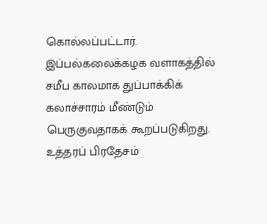கொல்லப்பட்டார். இப்பல்கலைக்கழக வளாகத்தில் சமீப காலமாக துப்பாக்கிக் கலாச்சாரம் மீண்டும் பெருகுவதாகக் கூறப்படுகிறது.
உத்தரப் பிரதேசம்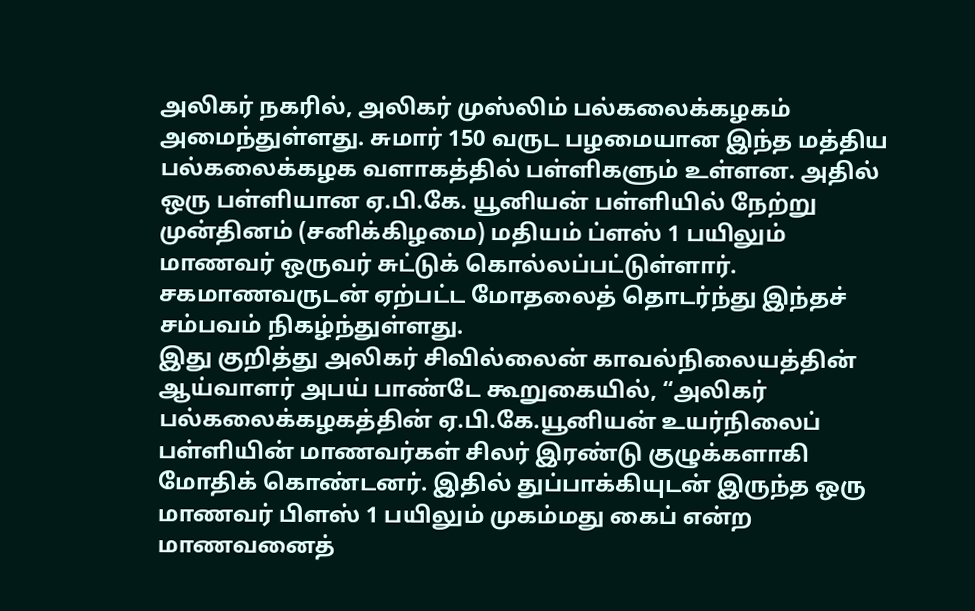அலிகர் நகரில், அலிகர் முஸ்லிம் பல்கலைக்கழகம் அமைந்துள்ளது. சுமார் 150 வருட பழமையான இந்த மத்திய பல்கலைக்கழக வளாகத்தில் பள்ளிகளும் உள்ளன. அதில் ஒரு பள்ளியான ஏ.பி.கே. யூனியன் பள்ளியில் நேற்று முன்தினம் (சனிக்கிழமை) மதியம் ப்ளஸ் 1 பயிலும் மாணவர் ஒருவர் சுட்டுக் கொல்லப்பட்டுள்ளார். சகமாணவருடன் ஏற்பட்ட மோதலைத் தொடர்ந்து இந்தச் சம்பவம் நிகழ்ந்துள்ளது.
இது குறித்து அலிகர் சிவில்லைன் காவல்நிலையத்தின் ஆய்வாளர் அபய் பாண்டே கூறுகையில், “அலிகர் பல்கலைக்கழகத்தின் ஏ.பி.கே.யூனியன் உயர்நிலைப் பள்ளியின் மாணவர்கள் சிலர் இரண்டு குழுக்களாகி மோதிக் கொண்டனர். இதில் துப்பாக்கியுடன் இருந்த ஒரு மாணவர் பிளஸ் 1 பயிலும் முகம்மது கைப் என்ற மாணவனைத்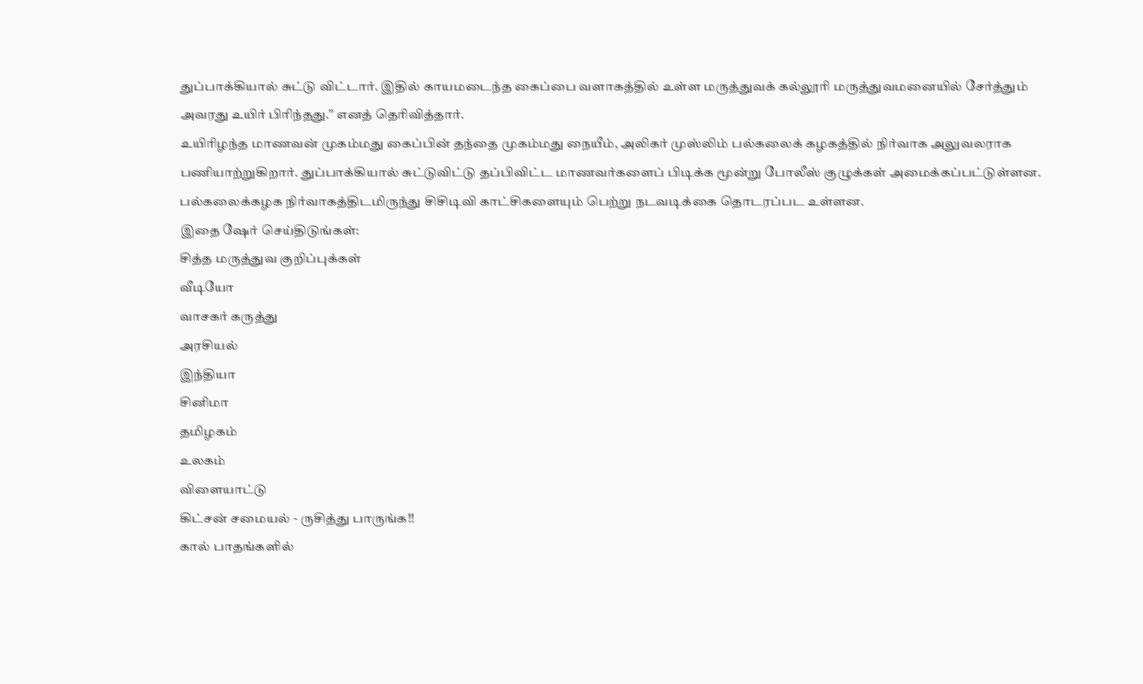துப்பாக்கியால் சுட்டு விட்டார். இதில் காயமடைந்த கைப்பை வளாகத்தில் உள்ள மருத்துவக் கல்லூரி மருத்துவமனையில் சேர்த்தும் அவரது உயிர் பிரிந்தது.” எனத் தெரிவித்தார்.
உயிரிழந்த மாணவன் முகம்மது கைப்பின் தந்தை முகம்மது நையீம், அலிகர் முஸ்லிம் பல்கலைக் கழகத்தில் நிர்வாக அலுவலராக பணியாற்றுகிறார். துப்பாக்கியால் சுட்டுவிட்டு தப்பிவிட்ட மாணவர்களைப் பிடிக்க மூன்று போலீஸ் குழுக்கள் அமைக்கப்பட்டுள்ளன. பல்கலைக்கழக நிர்வாகத்திடமிருந்து சிசிடிவி காட்சிகளையும் பெற்று நடவடிக்கை தொடரப்பட உள்ளன.
இதை ஷேர் செய்திடுங்கள்:
சித்த மருத்துவ குறிப்புக்கள்
வீடியோ
வாசகர் கருத்து
அரசியல்
இந்தியா
சினிமா
தமிழகம்
உலகம்
விளையாட்டு
கிட்சன் சமையல் - ருசித்து பாருங்க!!
கால் பாதங்களில்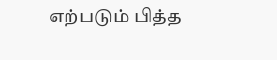எற்படும் பித்த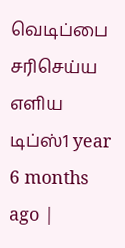வெடிப்பை சரிசெய்ய எளிய டிப்ஸ்1 year 6 months ago |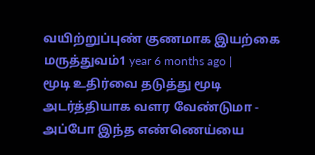வயிற்றுப்புண் குணமாக இயற்கை மருத்துவம்1 year 6 months ago |
மூடி உதிர்வை தடுத்து மூடி அடர்த்தியாக வளர வேண்டுமா - அப்போ இந்த எண்ணெய்யை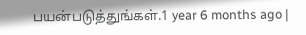பயன்படுத்துங்கள்.1 year 6 months ago |